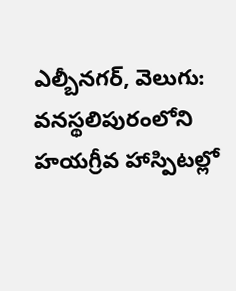ఎల్బీనగర్, వెలుగు: వనస్థలిపురంలోని హయగ్రీవ హాస్పిటల్లో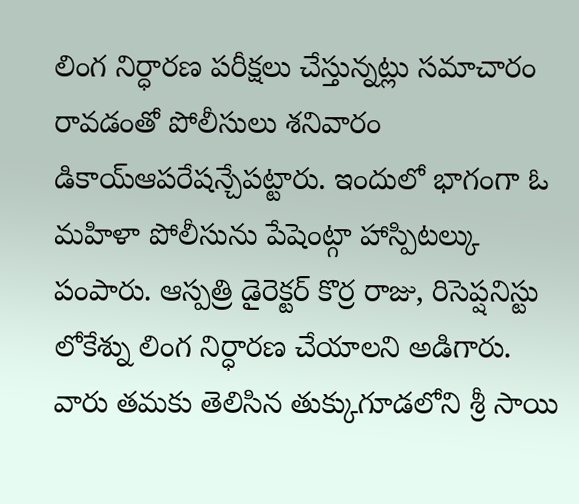లింగ నిర్ధారణ పరీక్షలు చేస్తున్నట్లు సమాచారం రావడంతో పోలీసులు శనివారం డికాయ్ఆపరేషన్చేపట్టారు. ఇందులో భాగంగా ఓ మహిళా పోలీసును పేషెంట్గా హాస్పిటల్కు పంపారు. ఆస్పత్రి డైరెక్టర్ కొర్ర రాజు, రిసెప్షనిస్టు లోకేశ్ను లింగ నిర్ధారణ చేయాలని అడిగారు.
వారు తమకు తెలిసిన తుక్కుగూడలోని శ్రీ సాయి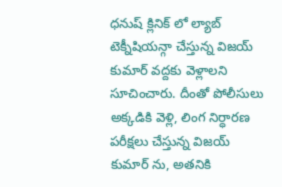ధనుష్ క్లినిక్ లో ల్యాబ్ టెక్నీషియన్గా చేస్తున్న విజయ్ కుమార్ వద్దకు వెళ్లాలని సూచించారు. దీంతో పోలీసులు అక్కడికి వెళ్లి, లింగ నిర్ధారణ పరీక్షలు చేస్తున్న విజయ్ కుమార్ ను, అతనికి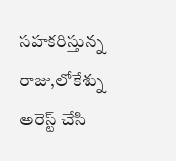సహకరిస్తున్న రాజు,లోకేశ్ను అరెస్ట్ చేసి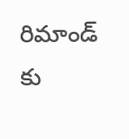రిమాండ్ కు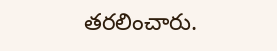తరలించారు.